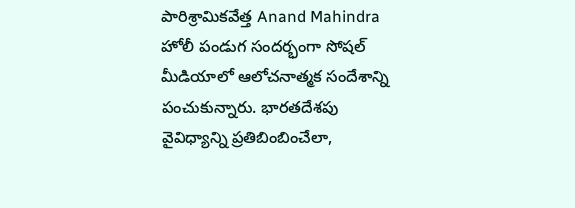పారిశ్రామికవేత్త Anand Mahindra హోలీ పండుగ సందర్భంగా సోషల్ మీడియాలో ఆలోచనాత్మక సందేశాన్ని పంచుకున్నారు. భారతదేశపు వైవిధ్యాన్ని ప్రతిబింబించేలా,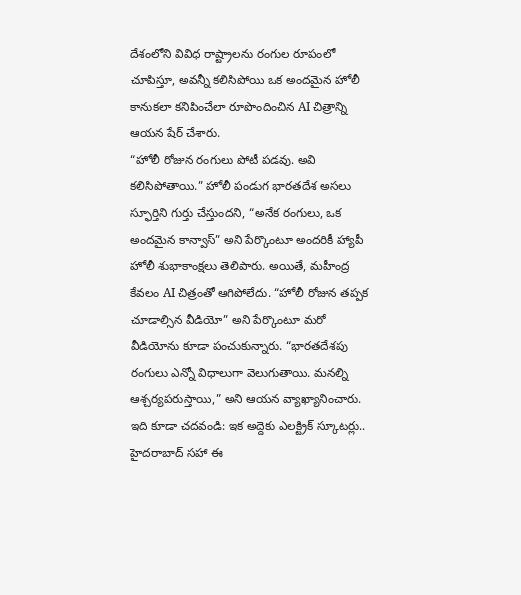దేశంలోని వివిధ రాష్ట్రాలను రంగుల రూపంలో చూపిస్తూ, అవన్నీ కలిసిపోయి ఒక అందమైన హోలీ కానుకలా కనిపించేలా రూపొందించిన AI చిత్రాన్ని ఆయన షేర్ చేశారు.
“హోలీ రోజున రంగులు పోటీ పడవు. అవి కలిసిపోతాయి.” హోలీ పండుగ భారతదేశ అసలు స్ఫూర్తిని గుర్తు చేస్తుందని, “అనేక రంగులు, ఒక అందమైన కాన్వాస్” అని పేర్కొంటూ అందరికీ హ్యాపీ హోలీ శుభాకాంక్షలు తెలిపారు. అయితే, మహీంద్ర కేవలం AI చిత్రంతో ఆగిపోలేదు. “హోలీ రోజున తప్పక చూడాల్సిన వీడియో” అని పేర్కొంటూ మరో వీడియోను కూడా పంచుకున్నారు. “భారతదేశపు రంగులు ఎన్నో విధాలుగా వెలుగుతాయి. మనల్ని ఆశ్చర్యపరుస్తాయి,” అని ఆయన వ్యాఖ్యానించారు.
ఇది కూడా చదవండి: ఇక అద్దెకు ఎలక్ట్రిక్ స్కూటర్లు.. హైదరాబాద్ సహా ఈ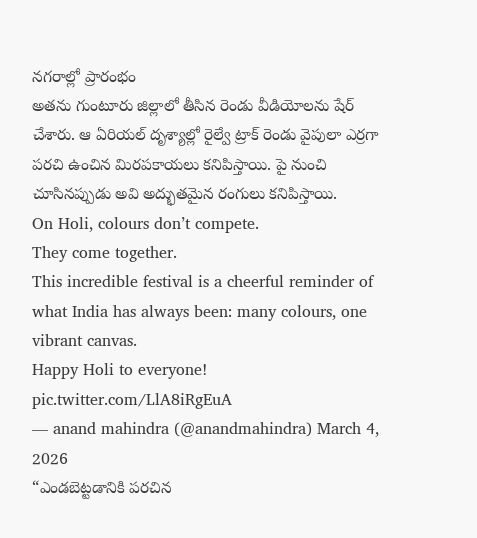నగరాల్లో ప్రారంభం
అతను గుంటూరు జిల్లాలో తీసిన రెండు వీడియోలను షేర్ చేశారు. ఆ ఏరియల్ దృశ్యాల్లో రైల్వే ట్రాక్ రెండు వైపులా ఎర్రగా పరచి ఉంచిన మిరపకాయలు కనిపిస్తాయి. పై నుంచి చూసినప్పుడు అవి అద్భుతమైన రంగులు కనిపిస్తాయి.
On Holi, colours don’t compete.
They come together.
This incredible festival is a cheerful reminder of what India has always been: many colours, one vibrant canvas.
Happy Holi to everyone! pic.twitter.com/LlA8iRgEuA
— anand mahindra (@anandmahindra) March 4, 2026
“ఎండబెట్టడానికి పరచిన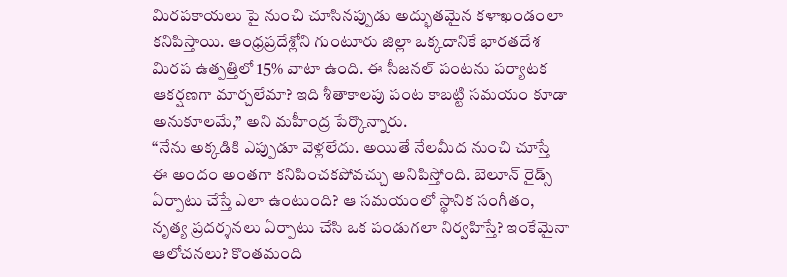మిరపకాయలు పై నుంచి చూసినప్పుడు అద్భుతమైన కళాఖండంలా కనిపిస్తాయి. ఆంధ్రప్రదేశ్లోని గుంటూరు జిల్లా ఒక్కదానికే భారతదేశ మిరప ఉత్పత్తిలో 15% వాటా ఉంది. ఈ సీజనల్ పంటను పర్యాటక ఆకర్షణగా మార్చలేమా? ఇది శీతాకాలపు పంట కాబట్టి సమయం కూడా అనుకూలమే,” అని మహీంద్ర పేర్కొన్నారు.
“నేను అక్కడికి ఎప్పుడూ వెళ్లలేదు. అయితే నేలమీద నుంచి చూస్తే ఈ అందం అంతగా కనిపించకపోవచ్చు అనిపిస్తోంది. బెలూన్ రైడ్స్ ఏర్పాటు చేస్తే ఎలా ఉంటుంది? ఆ సమయంలో స్థానిక సంగీతం, నృత్య ప్రదర్శనలు ఏర్పాటు చేసి ఒక పండుగలా నిర్వహిస్తే? ఇంకేమైనా ఆలోచనలు? కొంతమంది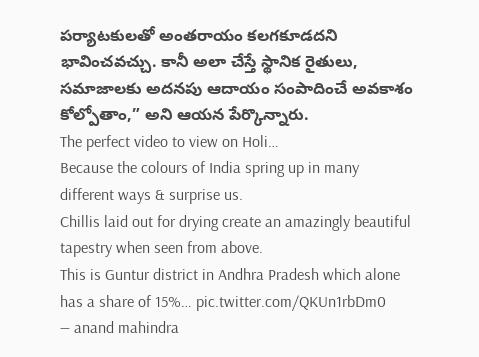పర్యాటకులతో అంతరాయం కలగకూడదని భావించవచ్చు. కానీ అలా చేస్తే స్థానిక రైతులు, సమాజాలకు అదనపు ఆదాయం సంపాదించే అవకాశం కోల్పోతాం,” అని ఆయన పేర్కొన్నారు.
The perfect video to view on Holi…
Because the colours of India spring up in many different ways & surprise us.
Chillis laid out for drying create an amazingly beautiful tapestry when seen from above.
This is Guntur district in Andhra Pradesh which alone has a share of 15%… pic.twitter.com/QKUn1rbDm0
— anand mahindra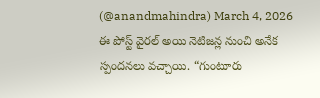(@anandmahindra) March 4, 2026
ఈ పోస్ట్ వైరల్ అయి నెటిజన్ల నుంచి అనేక స్పందనలు వచ్చాయి. “గుంటూరు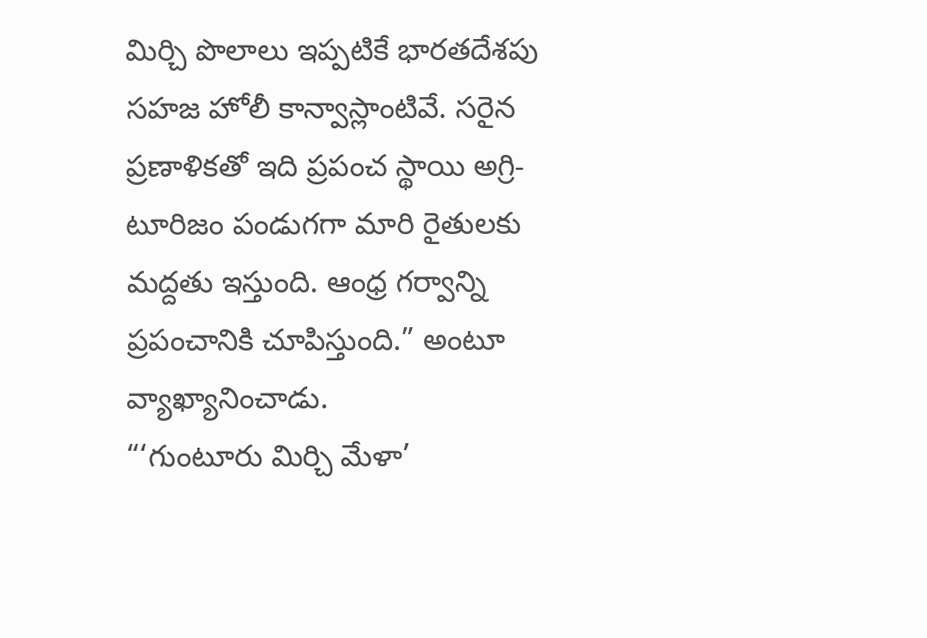మిర్చి పొలాలు ఇప్పటికే భారతదేశపు సహజ హోలీ కాన్వాస్లాంటివే. సరైన ప్రణాళికతో ఇది ప్రపంచ స్థాయి అగ్రి-టూరిజం పండుగగా మారి రైతులకు మద్దతు ఇస్తుంది. ఆంధ్ర గర్వాన్ని ప్రపంచానికి చూపిస్తుంది.” అంటూ వ్యాఖ్యానించాడు.
“‘గుంటూరు మిర్చి మేళా’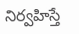నిర్వహిస్తే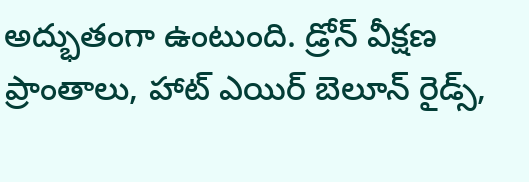అద్భుతంగా ఉంటుంది. డ్రోన్ వీక్షణ ప్రాంతాలు, హాట్ ఎయిర్ బెలూన్ రైడ్స్,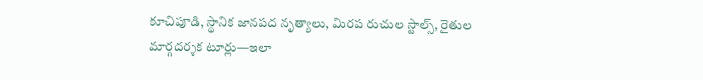కూచిపూడి, స్థానిక జానపద నృత్యాలు, మిరప రుచుల స్టాల్స్, రైతుల మార్గదర్శక టూర్లు—ఇలా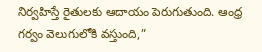నిర్వహిస్తే రైతులకు ఆదాయం పెరుగుతుంది. ఆంధ్ర గర్వం వెలుగులోకి వస్తుంది,”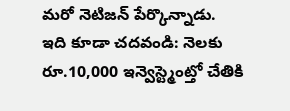మరో నెటిజన్ పేర్కొన్నాడు.
ఇది కూడా చదవండి: నెలకు రూ.10,000 ఇన్వెస్ట్మెంట్తో చేతికి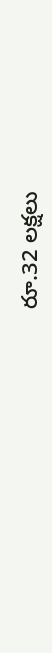రూ.32 లక్షలు